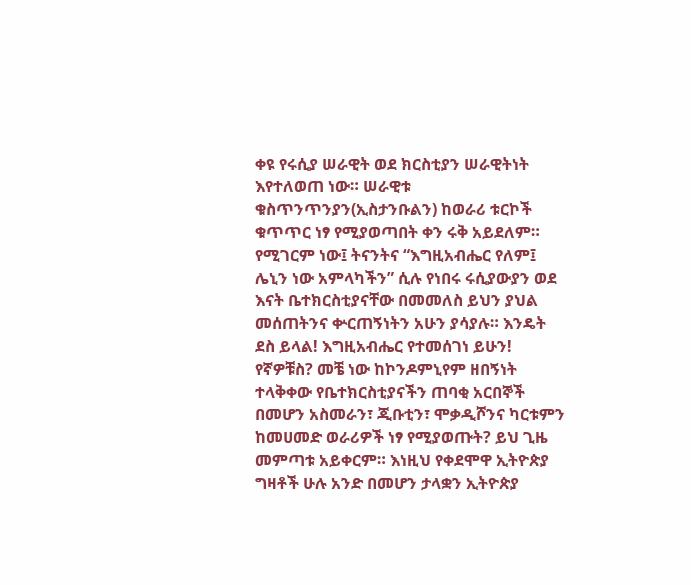ቀዩ የሩሲያ ሠራዊት ወደ ክርስቲያን ሠራዊትነት እየተለወጠ ነው። ሠራዊቱ ቁስጥንጥንያን(ኢስታንቡልን) ከወራሪ ቱርኮች ቁጥጥር ነፃ የሚያወጣበት ቀን ሩቅ አይደለም።
የሚገርም ነው፤ ትናንትና “እግዚአብሔር የለም፤ ሌኒን ነው አምላካችን” ሲሉ የነበሩ ሩሲያውያን ወደ እናት ቤተክርስቲያናቸው በመመለስ ይህን ያህል መሰጠትንና ቍርጠኝነትን አሁን ያሳያሉ። እንዴት ደስ ይላል! እግዚአብሔር የተመሰገነ ይሁን!
የኛዎቹስ? መቼ ነው ከኮንዶምኒየም ዘበኝነት ተላቅቀው የቤተክርስቲያናችን ጠባቂ አርበኞች በመሆን አስመራን፣ ጂቡቲን፣ ሞቃዲሾንና ካርቱምን ከመሀመድ ወራሪዎች ነፃ የሚያወጡት? ይህ ጊዜ መምጣቱ አይቀርም። እነዚህ የቀደሞዋ ኢትዮጵያ ግዛቶች ሁሉ አንድ በመሆን ታላቋን ኢትዮጵያ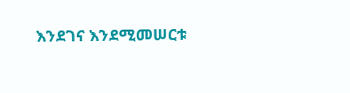እንደገና እንደሚመሠርቱ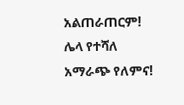አልጠራጠርም! ሌላ የተሻለ አማራጭ የለምና!